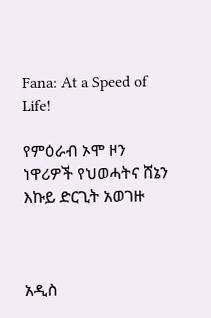Fana: At a Speed of Life!

የምዕራብ ኦሞ ዞን ነዋሪዎች የህወሓትና ሸኔን እኩይ ድርጊት አወገዙ



አዲስ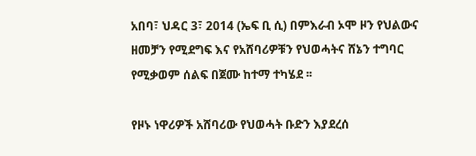አበባ፣ ህዳር 3፣ 2014 (ኤፍ ቢ ሲ) በምእራብ ኦሞ ዞን የህልውና ዘመቻን የሚደግፍ እና የአሸባሪዎቹን የህወሓትና ሸኔን ተግባር የሚቃወም ሰልፍ በጀሙ ከተማ ተካሄደ ፡፡

የዞኑ ነዋሪዎች አሸባሪው የህወሓት ቡድን እያደረሰ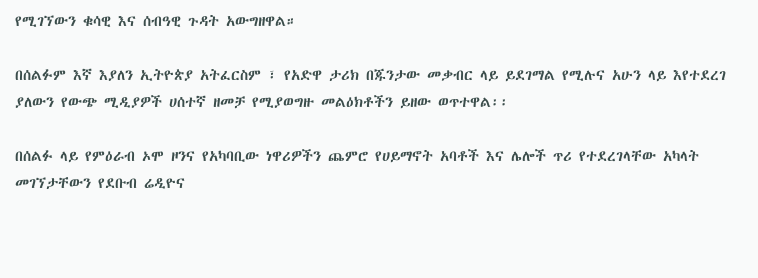የሚገኘውን ቁሳዊ እና ሰብዓዊ ጉዳት አውግዘዋል።

በሰልፉም እኛ እያለን ኢትዮጵያ አትፈርስም ፣ የአድዋ ታሪክ በጁንታው መቃብር ላይ ይደገማል የሚሉና አሁን ላይ እየተደረገ ያለውን የውጭ ሚዲያዎች ሀሰተኛ ዘመቻ የሚያወግዙ መልዕክቶችን ይዘው ወጥተዋል፡፡

በሰልፉ ላይ የምዕራብ ኦሞ ዞንና የአካባቢው ነዋሪዎችን ጨምሮ የሀይማኖት አባቶች እና ሌሎች ጥሪ የተደረገላቸው አካላት መገኘታቸውን የደቡብ ሬዲዮና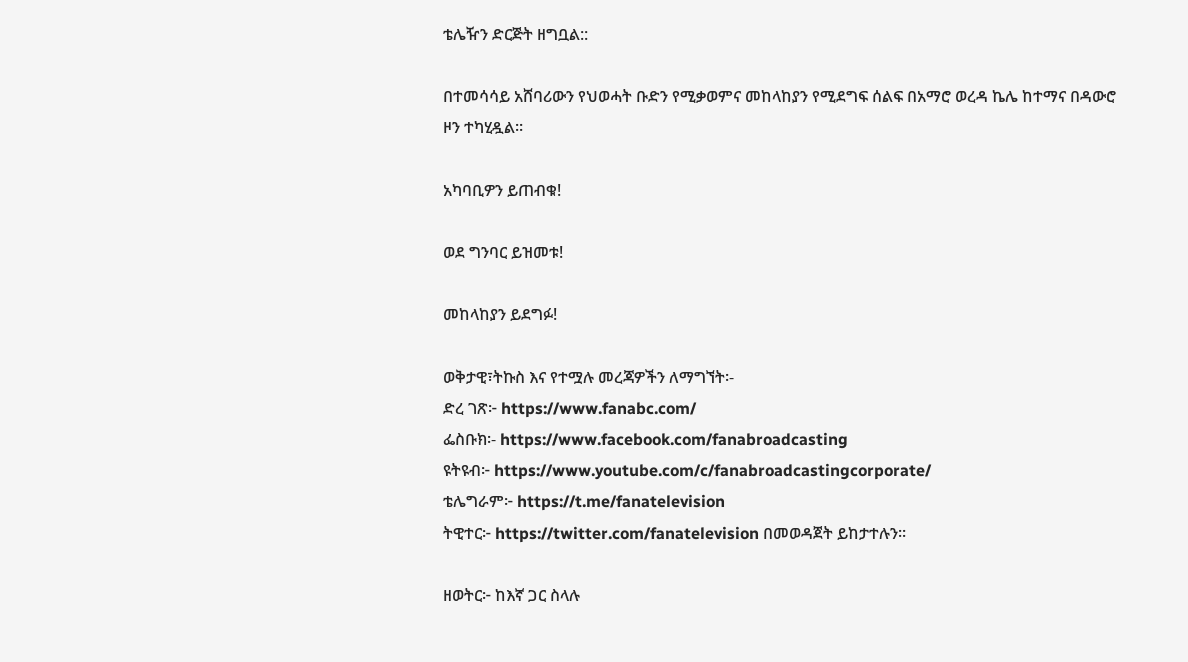ቴሌዥን ድርጅት ዘግቧል::

በተመሳሳይ አሸባሪውን የህወሓት ቡድን የሚቃወምና መከላከያን የሚደግፍ ሰልፍ በአማሮ ወረዳ ኬሌ ከተማና በዳውሮ ዞን ተካሂዷል።

አካባቢዎን ይጠብቁ!

ወደ ግንባር ይዝመቱ!

መከላከያን ይደግፉ!

ወቅታዊ፣ትኩስ እና የተሟሉ መረጃዎችን ለማግኘት፡-
ድረ ገጽ፦ https://www.fanabc.com/
ፌስቡክ፡- https://www.facebook.com/fanabroadcasting
ዩትዩብ፦ https://www.youtube.com/c/fanabroadcastingcorporate/
ቴሌግራም፦ https://t.me/fanatelevision
ትዊተር፦ https://twitter.com/fanatelevision በመወዳጀት ይከታተሉን፡፡

ዘወትር፦ ከእኛ ጋር ስላሉ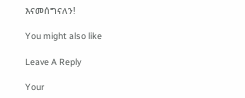እናመሰግናለን!

You might also like

Leave A Reply

Your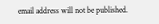email address will not be published.